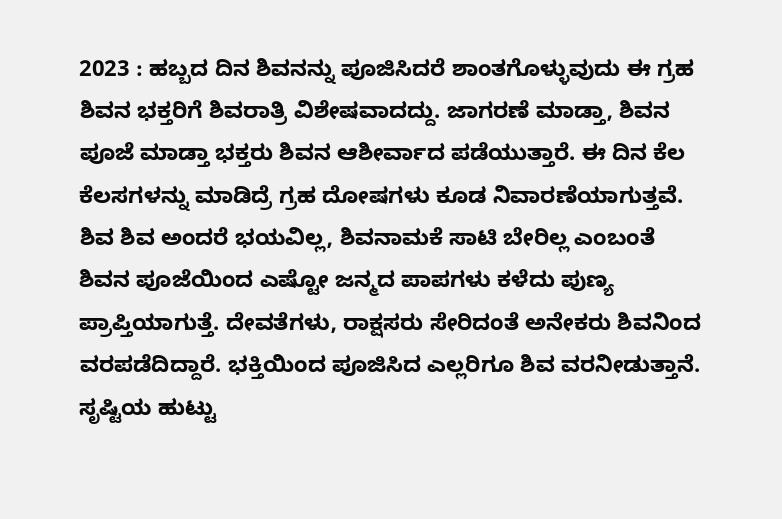2023 : ಹಬ್ಬದ ದಿನ ಶಿವನನ್ನು ಪೂಜಿಸಿದರೆ ಶಾಂತಗೊಳ್ಳುವುದು ಈ ಗ್ರಹ ಶಿವನ ಭಕ್ತರಿಗೆ ಶಿವರಾತ್ರಿ ವಿಶೇಷವಾದದ್ದು. ಜಾಗರಣೆ ಮಾಡ್ತಾ, ಶಿವನ ಪೂಜೆ ಮಾಡ್ತಾ ಭಕ್ತರು ಶಿವನ ಆಶೀರ್ವಾದ ಪಡೆಯುತ್ತಾರೆ. ಈ ದಿನ ಕೆಲ ಕೆಲಸಗಳನ್ನು ಮಾಡಿದ್ರೆ ಗ್ರಹ ದೋಷಗಳು ಕೂಡ ನಿವಾರಣೆಯಾಗುತ್ತವೆ. ಶಿವ ಶಿವ ಅಂದರೆ ಭಯವಿಲ್ಲ, ಶಿವನಾಮಕೆ ಸಾಟಿ ಬೇರಿಲ್ಲ ಎಂಬಂತೆ ಶಿವನ ಪೂಜೆಯಿಂದ ಎಷ್ಟೋ ಜನ್ಮದ ಪಾಪಗಳು ಕಳೆದು ಪುಣ್ಯ ಪ್ರಾಪ್ತಿಯಾಗುತ್ತೆ. ದೇವತೆಗಳು, ರಾಕ್ಷಸರು ಸೇರಿದಂತೆ ಅನೇಕರು ಶಿವನಿಂದ ವರಪಡೆದಿದ್ದಾರೆ. ಭಕ್ತಿಯಿಂದ ಪೂಜಿಸಿದ ಎಲ್ಲರಿಗೂ ಶಿವ ವರನೀಡುತ್ತಾನೆ. ಸೃಷ್ಟಿಯ ಹುಟ್ಟು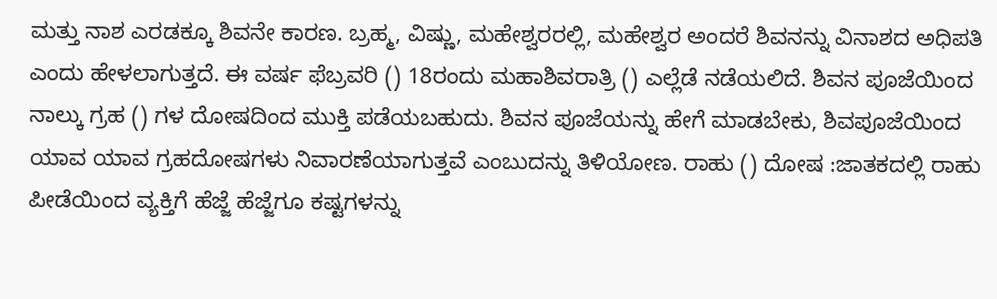ಮತ್ತು ನಾಶ ಎರಡಕ್ಕೂ ಶಿವನೇ ಕಾರಣ. ಬ್ರಹ್ಮ, ವಿಷ್ಣು, ಮಹೇಶ್ವರರಲ್ಲಿ, ಮಹೇಶ್ವರ ಅಂದರೆ ಶಿವನನ್ನು ವಿನಾಶದ ಅಧಿಪತಿ ಎಂದು ಹೇಳಲಾಗುತ್ತದೆ. ಈ ವರ್ಷ ಫೆಬ್ರವರಿ () 18ರಂದು ಮಹಾಶಿವರಾತ್ರಿ () ಎಲ್ಲೆಡೆ ನಡೆಯಲಿದೆ. ಶಿವನ ಪೂಜೆಯಿಂದ ನಾಲ್ಕು ಗ್ರಹ () ಗಳ ದೋಷದಿಂದ ಮುಕ್ತಿ ಪಡೆಯಬಹುದು. ಶಿವನ ಪೂಜೆಯನ್ನು ಹೇಗೆ ಮಾಡಬೇಕು, ಶಿವಪೂಜೆಯಿಂದ ಯಾವ ಯಾವ ಗ್ರಹದೋಷಗಳು ನಿವಾರಣೆಯಾಗುತ್ತವೆ ಎಂಬುದನ್ನು ತಿಳಿಯೋಣ. ರಾಹು () ದೋಷ :ಜಾತಕದಲ್ಲಿ ರಾಹು ಪೀಡೆಯಿಂದ ವ್ಯಕ್ತಿಗೆ ಹೆಜ್ಜೆ ಹೆಜ್ಜೆಗೂ ಕಷ್ಟಗಳನ್ನು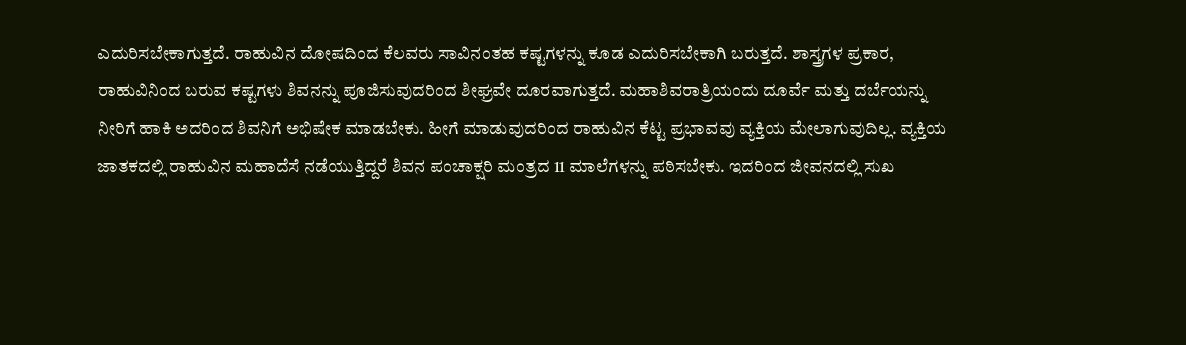ಎದುರಿಸಬೇಕಾಗುತ್ತದೆ. ರಾಹುವಿನ ದೋಷದಿಂದ ಕೆಲವರು ಸಾವಿನಂತಹ ಕಷ್ಟಗಳನ್ನು ಕೂಡ ಎದುರಿಸಬೇಕಾಗಿ ಬರುತ್ತದೆ. ಶಾಸ್ತ್ರಗಳ ಪ್ರಕಾರ, ರಾಹುವಿನಿಂದ ಬರುವ ಕಷ್ಟಗಳು ಶಿವನನ್ನು ಪೂಜಿಸುವುದರಿಂದ ಶೀಘ್ರವೇ ದೂರವಾಗುತ್ತದೆ. ಮಹಾಶಿವರಾತ್ರಿಯಂದು ದೂರ್ವೆ ಮತ್ತು ದರ್ಬೆಯನ್ನು ನೀರಿಗೆ ಹಾಕಿ ಅದರಿಂದ ಶಿವನಿಗೆ ಅಭಿಷೇಕ ಮಾಡಬೇಕು. ಹೀಗೆ ಮಾಡುವುದರಿಂದ ರಾಹುವಿನ ಕೆಟ್ಟ ಪ್ರಭಾವವು ವ್ಯಕ್ತಿಯ ಮೇಲಾಗುವುದಿಲ್ಲ. ವ್ಯಕ್ತಿಯ ಜಾತಕದಲ್ಲಿ ರಾಹುವಿನ ಮಹಾದೆಸೆ ನಡೆಯುತ್ತಿದ್ದರೆ ಶಿವನ ಪಂಚಾಕ್ಷರಿ ಮಂತ್ರದ 11 ಮಾಲೆಗಳನ್ನು ಪಠಿಸಬೇಕು. ಇದರಿಂದ ಜೀವನದಲ್ಲಿ ಸುಖ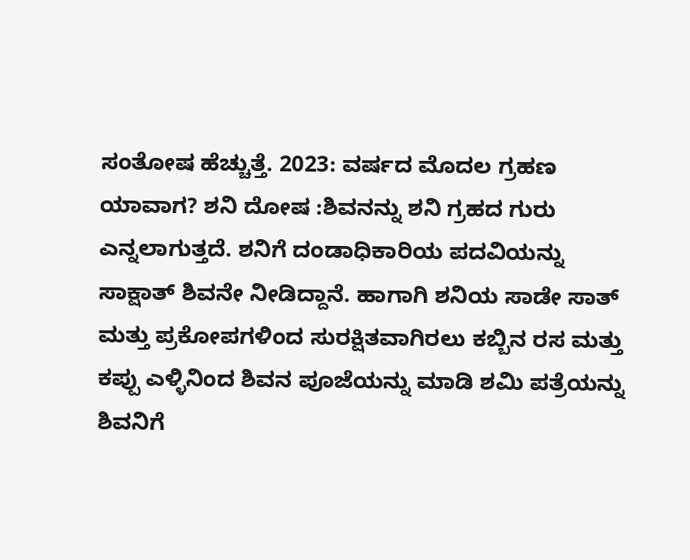ಸಂತೋಷ ಹೆಚ್ಚುತ್ತೆ. 2023: ವರ್ಷದ ಮೊದಲ ಗ್ರಹಣ ಯಾವಾಗ? ಶನಿ ದೋಷ :ಶಿವನನ್ನು ಶನಿ ಗ್ರಹದ ಗುರು ಎನ್ನಲಾಗುತ್ತದೆ. ಶನಿಗೆ ದಂಡಾಧಿಕಾರಿಯ ಪದವಿಯನ್ನು ಸಾಕ್ಷಾತ್ ಶಿವನೇ ನೀಡಿದ್ದಾನೆ. ಹಾಗಾಗಿ ಶನಿಯ ಸಾಡೇ ಸಾತ್ ಮತ್ತು ಪ್ರಕೋಪಗಳಿಂದ ಸುರಕ್ಷಿತವಾಗಿರಲು ಕಬ್ಬಿನ ರಸ ಮತ್ತು ಕಪ್ಪು ಎಳ್ಳಿನಿಂದ ಶಿವನ ಪೂಜೆಯನ್ನು ಮಾಡಿ ಶಮಿ ಪತ್ರೆಯನ್ನು ಶಿವನಿಗೆ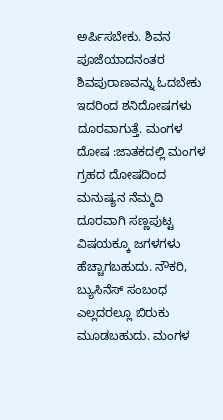ಅರ್ಪಿಸಬೇಕು. ಶಿವನ ಪೂಜೆಯಾದನಂತರ ಶಿವಪುರಾಣವನ್ನು ಓದಬೇಕು ಇದರಿಂದ ಶನಿದೋಷಗಳು ದೂರವಾಗುತ್ತೆ. ಮಂಗಳ ದೋಷ :ಜಾತಕದಲ್ಲಿ ಮಂಗಳ ಗ್ರಹದ ದೋಷದಿಂದ ಮನುಷ್ಯನ ನೆಮ್ಮದಿ ದೂರವಾಗಿ ಸಣ್ಣಪುಟ್ಟ ವಿಷಯಕ್ಕೂ ಜಗಳಗಳು ಹೆಚ್ಚಾಗಬಹುದು. ನೌಕರಿ, ಬ್ಯುಸಿನೆಸ್ ಸಂಬಂಧ ಎಲ್ಲದರಲ್ಲೂ ಬಿರುಕು ಮೂಡಬಹುದು. ಮಂಗಳ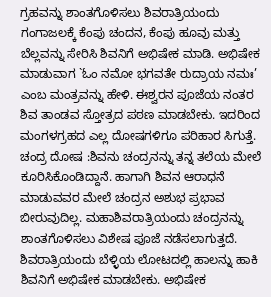ಗ್ರಹವನ್ನು ಶಾಂತಗೊಳಿಸಲು ಶಿವರಾತ್ರಿಯಂದು ಗಂಗಾಜಲಕ್ಕೆ ಕೆಂಪು ಚಂದನ, ಕೆಂಪು ಹೂವು ಮತ್ತು ಬೆಲ್ಲವನ್ನು ಸೇರಿಸಿ ಶಿವನಿಗೆ ಅಭಿಷೇಕ ಮಾಡಿ. ಅಭಿಷೇಕ ಮಾಡುವಾಗ `ಓಂ ನಮೋ ಭಗವತೇ ರುದ್ರಾಯ ನಮಃ’ ಎಂಬ ಮಂತ್ರವನ್ನು ಹೇಳಿ. ಈಶ್ವರನ ಪೂಜೆಯ ನಂತರ ಶಿವ ತಾಂಡವ ಸ್ತೋತ್ರದ ಪಠಣ ಮಾಡಬೇಕು. ಇದರಿಂದ ಮಂಗಳಗ್ರಹದ ಎಲ್ಲ ದೋಷಗಳಿಗೂ ಪರಿಹಾರ ಸಿಗುತ್ತೆ. ಚಂದ್ರ ದೋಷ :ಶಿವನು ಚಂದ್ರನನ್ನು ತನ್ನ ತಲೆಯ ಮೇಲೆ ಕೂರಿಸಿಕೊಂಡಿದ್ದಾನೆ. ಹಾಗಾಗಿ ಶಿವನ ಆರಾಧನೆ ಮಾಡುವವರ ಮೇಲೆ ಚಂದ್ರನ ಅಶುಭ ಪ್ರಭಾವ ಬೀರುವುದಿಲ್ಲ. ಮಹಾಶಿವರಾತ್ರಿಯಂದು ಚಂದ್ರನನ್ನು ಶಾಂತಗೊಳಿಸಲು ವಿಶೇಷ ಪೂಜೆ ನಡೆಸಲಾಗುತ್ತದೆ. ಶಿವರಾತ್ರಿಯಂದು ಬೆಳ್ಳಿಯ ಲೋಟದಲ್ಲಿ ಹಾಲನ್ನು ಹಾಕಿ ಶಿವನಿಗೆ ಅಭಿಷೇಕ ಮಾಡಬೇಕು. ಅಭಿಷೇಕ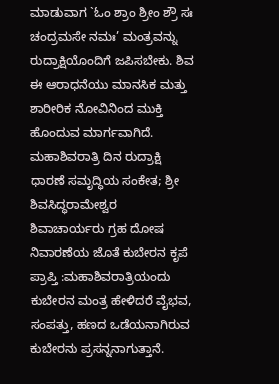ಮಾಡುವಾಗ `ಓಂ ಶ್ರಾಂ ಶ್ರೀಂ ಶ್ರೌ ಸಃ ಚಂದ್ರಮಸೇ ನಮಃ’ ಮಂತ್ರವನ್ನು ರುದ್ರಾಕ್ಷಿಯೊಂದಿಗೆ ಜಪಿಸಬೇಕು. ಶಿವ ಈ ಆರಾಧನೆಯು ಮಾನಸಿಕ ಮತ್ತು ಶಾರೀರಿಕ ನೋವಿನಿಂದ ಮುಕ್ತಿ ಹೊಂದುವ ಮಾರ್ಗವಾಗಿದೆ. ಮಹಾಶಿವರಾತ್ರಿ ದಿನ ರುದ್ರಾಕ್ಷಿ ಧಾರಣೆ ಸಮೃದ್ಧಿಯ ಸಂಕೇತ; ಶ್ರೀ ಶಿವಸಿದ್ಧರಾಮೇಶ್ವರ ಶಿವಾಚಾರ್ಯರು ಗ್ರಹ ದೋಷ ನಿವಾರಣೆಯ ಜೊತೆ ಕುಬೇರನ ಕೃಪೆ ಪ್ರಾಪ್ತಿ :ಮಹಾಶಿವರಾತ್ರಿಯಂದು ಕುಬೇರನ ಮಂತ್ರ ಹೇಳಿದರೆ ವೈಭವ, ಸಂಪತ್ತು, ಹಣದ ಒಡೆಯನಾಗಿರುವ ಕುಬೇರನು ಪ್ರಸನ್ನನಾಗುತ್ತಾನೆ.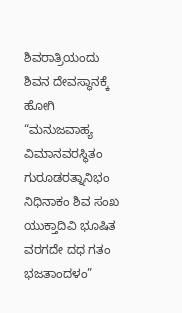ಶಿವರಾತ್ರಿಯಂದು ಶಿವನ ದೇವಸ್ಥಾನಕ್ಕೆ ಹೋಗಿ “ಮನುಜವಾಹ್ಯ ವಿಮಾನವರಸ್ಥಿತಂ ಗುರೂಡರತ್ನಾನಿಭಂ ನಿಧಿನಾಕಂ ಶಿವ ಸಂಖ ಯುಕ್ತಾದಿವಿ ಭೂಷಿತ ವರಗದೇ ದಧ ಗತಂ ಭಜತಾಂದಳಂ”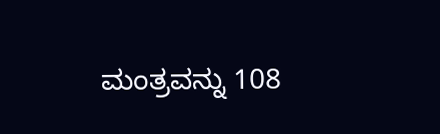ಮಂತ್ರವನ್ನು 108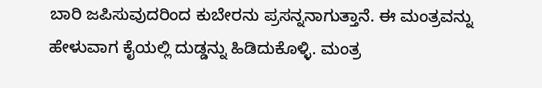ಬಾರಿ ಜಪಿಸುವುದರಿಂದ ಕುಬೇರನು ಪ್ರಸನ್ನನಾಗುತ್ತಾನೆ. ಈ ಮಂತ್ರವನ್ನು ಹೇಳುವಾಗ ಕೈಯಲ್ಲಿ ದುಡ್ಡನ್ನು ಹಿಡಿದುಕೊಳ್ಳಿ. ಮಂತ್ರ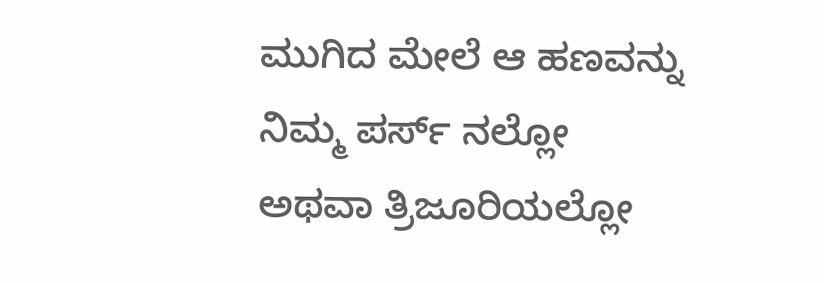ಮುಗಿದ ಮೇಲೆ ಆ ಹಣವನ್ನು ನಿಮ್ಮ ಪರ್ಸ್ ನಲ್ಲೋ ಅಥವಾ ತ್ರಿಜೂರಿಯಲ್ಲೋ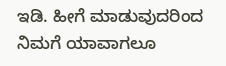ಇಡಿ. ಹೀಗೆ ಮಾಡುವುದರಿಂದ ನಿಮಗೆ ಯಾವಾಗಲೂ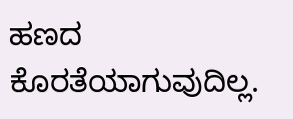ಹಣದ ಕೊರತೆಯಾಗುವುದಿಲ್ಲ.